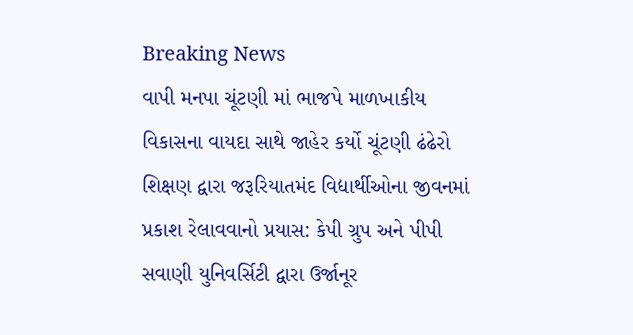Breaking News
વાપી મનપા ચૂંટણી માં ભાજપે માળખાકીય વિકાસના વાયદા સાથે જાહેર કર્યો ચૂંટણી ઢંઢેરો શિક્ષણ દ્વારા જરૂરિયાતમંદ વિદ્યાર્થીઓના જીવનમાં પ્રકાશ રેલાવવાનો પ્રયાસ: કેપી ગ્રુપ અને પીપી સવાણી યુનિવર્સિટી દ્વારા ઉર્જાનૂર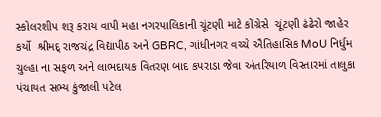સ્કોલરશીપ શરૂ કરાય વાપી મહા નગરપાલિકાની ચૂંટણી માટે કોંગ્રેસે  ચૂંટણી ઢંઢેરો જાહેર કર્યો  શ્રીમદ્ રાજચંદ્ર વિદ્યાપીઠ અને GBRC, ગાંધીનગર વચ્ચે ઐતિહાસિક MoU નિર્ધુમ ચુલ્હા ના સફળ અને લાભદાયક વિતરણ બાદ કપરાડા જેવા અંતરિયાળ વિસ્તારમાં તાલુકા પંચાયત સભ્ય કુંજાલી પટેલ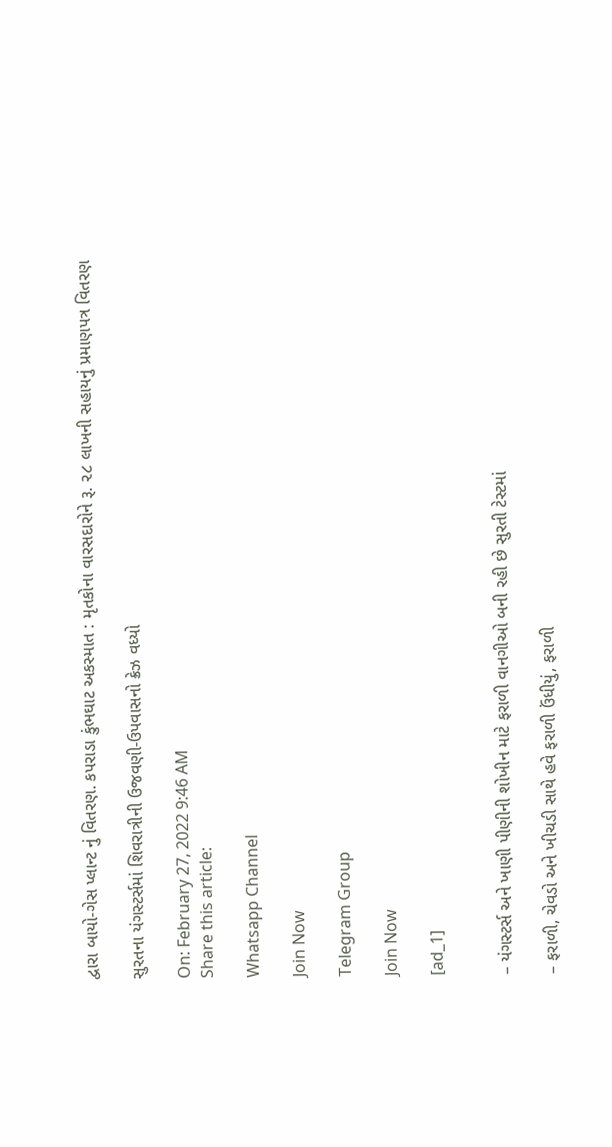દ્વારા બાયો-ગેસ પ્લાન્ટ નું વિતરણ. કપરાડા કુંભઘાટ અકસ્માત : મૃતકોના વારસદારોને રૂ. ૨૮ લાખની સહાયનું પ્રમાણપત્ર વિતરણ

સુરતના યંગસ્ટર્સમાં શિવરાત્રીની ઉજવણી-ઉપવાસનો ક્રેઝ વધ્યો

On: February 27, 2022 9:46 AM
Share this article:

Whatsapp Channel

Join Now

Telegram Group

Join Now

[ad_1]


– યંગસ્ટર્સ અને ખાણી પીણીની શોખીન માટે ફરાળી વાનગીઓ બની રહી છે સુરતી ટેસ્ટમાં

– ફરાળી, ચેવડો અને ખીચડી સાથે હવે ફરાળી ઉંધીયું, ફરાળી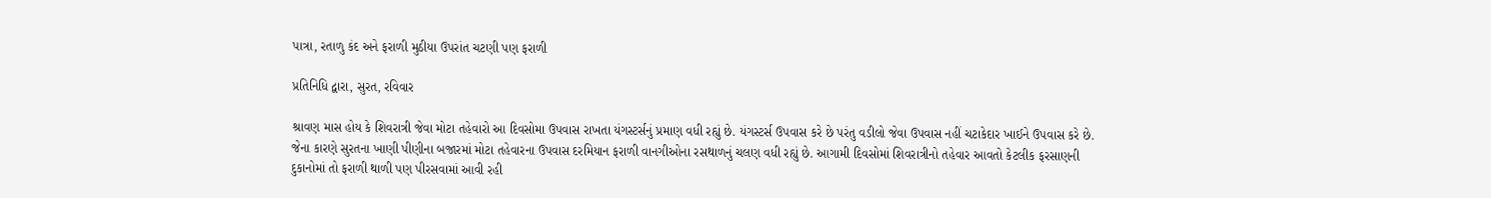પાત્રા, રતાળુ કંદ અને ફરાળી મુઠીયા ઉપરાંત ચટણી પણ ફરાળી

પ્રતિનિધિ દ્વારા, સુરત, રવિવાર

શ્રાવણ માસ હોય કે શિવરાત્રી જેવા મોટા તહેવારો આ દિવસોમા ઉપવાસ રાખતા યંગસ્ટર્સનું પ્રમાણ વધી રહ્યું છે. યંગસ્ટર્સ ઉપવાસ કરે છે પરંતુ વડીલો જેવા ઉપવાસ નહીં ચટાકેદાર ખાઈને ઉપવાસ કરે છે. જેના કારણે સુરતના ખાણી પીણીના બજારમાં મોટા તહેવારના ઉપવાસ દરમિયાન ફરાળી વાનગીઓના રસથાળનું ચલણ વધી રહ્યું છે. આગામી દિવસોમાં શિવરાત્રીનો તહેવાર આવતો કેટલીક ફરસાણની દુકાનોમાં તો ફરાળી થાળી પણ પીરસવામાં આવી રહી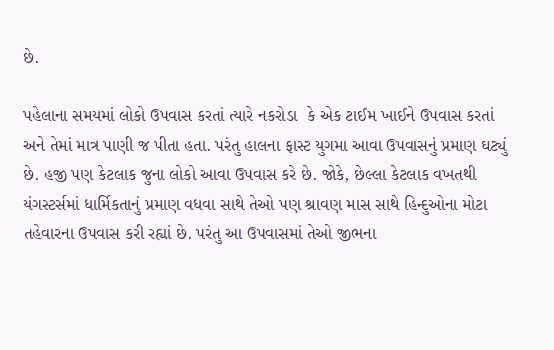છે.

પહેલાના સમયમાં લોકો ઉપવાસ કરતાં ત્યારે નકરોડા  કે એક ટાઈમ ખાઈને ઉપવાસ કરતાં અને તેમાં માત્ર પાણી જ પીતા હતા. પરંતુ હાલના ફાસ્ટ યુગમા આવા ઉપવાસનું પ્રમાણ ઘટ્યું છે. હજી પણ કેટલાક જુના લોકો આવા ઉપવાસ કરે છે. જોકે, છેલ્લા કેટલાક વખતથી યંગસ્ટર્સમાં ધાર્મિકતાનું પ્રમાણ વધવા સાથે તેઓ પણ શ્રાવણ માસ સાથે હિન્દુઓના મોટા તહેવારના ઉપવાસ કરી રહ્યાં છે. પરંતુ આ ઉપવાસમાં તેઓ જીભના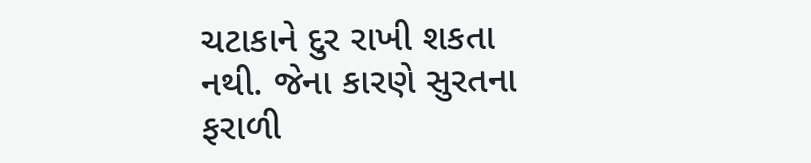ચટાકાને દુર રાખી શકતા નથી. જેના કારણે સુરતના ફરાળી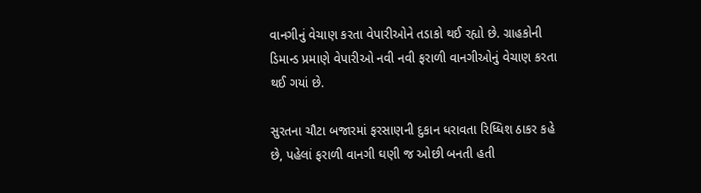વાનગીનું વેચાણ કરતા વેપારીઓને તડાકો થઈ રહ્યો છે. ગ્રાહકોની ડિમાન્ડ પ્રમાણે વેપારીઓ નવી નવી ફરાળી વાનગીઓનું વેચાણ કરતા થઈ ગયાં છે.

સુરતના ચૌટા બજારમાં ફરસાણની દુકાન ધરાવતા રિધ્ધિશ ઠાકર કહે છે, પહેલાં ફરાળી વાનગી ઘણી જ ઓછી બનતી હતી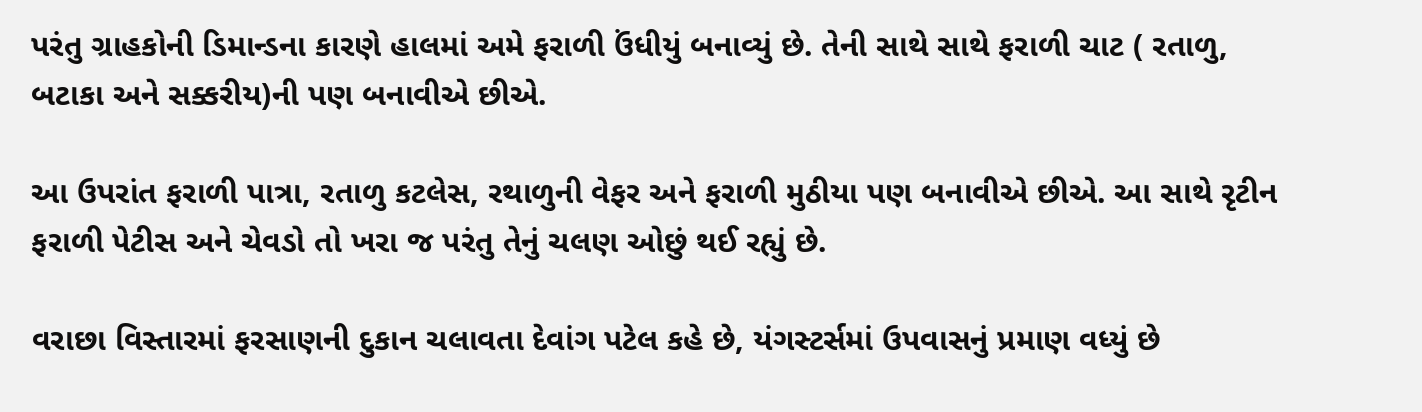પરંતુ ગ્રાહકોની ડિમાન્ડના કારણે હાલમાં અમે ફરાળી ઉંધીયું બનાવ્યું છે. તેની સાથે સાથે ફરાળી ચાટ ( રતાળુ, બટાકા અને સક્કરીય)ની પણ બનાવીએ છીએ.

આ ઉપરાંત ફરાળી પાત્રા, રતાળુ કટલેસ, રથાળુની વેફર અને ફરાળી મુઠીયા પણ બનાવીએ છીએ. આ સાથે રૃટીન ફરાળી પેટીસ અને ચેવડો તો ખરા જ પરંતુ તેનું ચલણ ઓછું થઈ રહ્યું છે.

વરાછા વિસ્તારમાં ફરસાણની દુકાન ચલાવતા દેવાંગ પટેલ કહે છે, યંગસ્ટર્સમાં ઉપવાસનું પ્રમાણ વધ્યું છે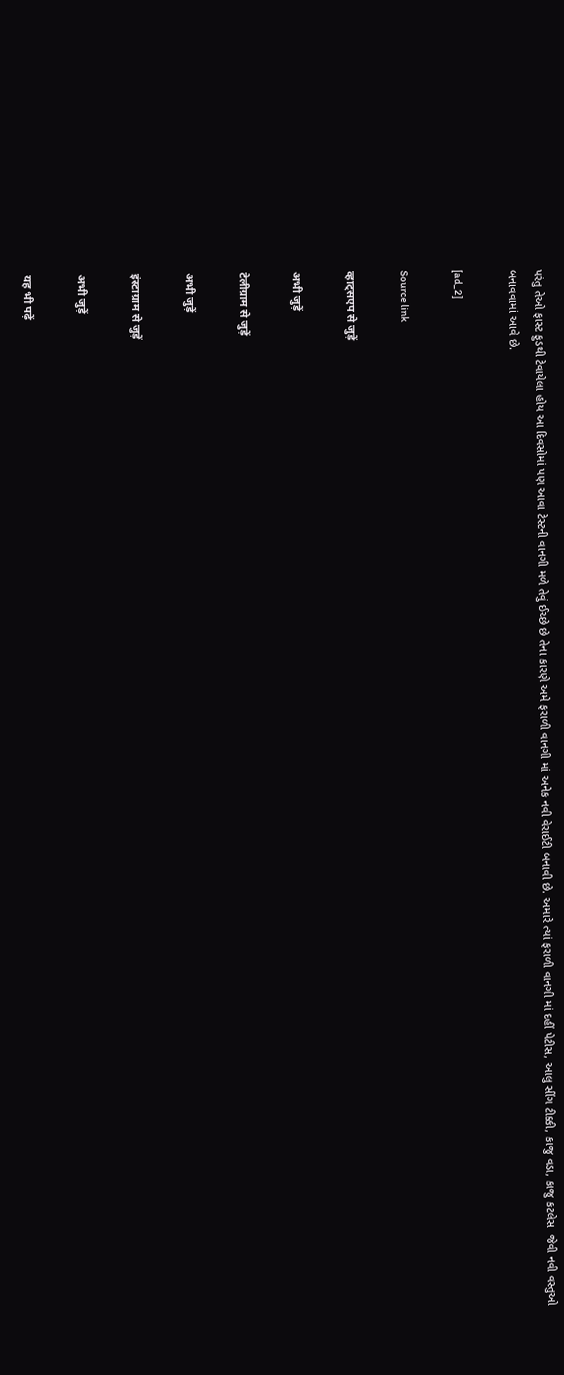પરંતુ તેઓ ફાસ્ટ ફુડથી ટેવાયેલા હોય આ દિવસોમાં પણ આવા ટેસ્ટની વાનગી મળે તેવું ઈચ્છે છે તેના કારણે અમે ફરાળી વાનગી માં અનેક નવી વેરાઈટી બનાવી છે. અમારે ત્યાં ફરાળી વાનગી માં દહીં પેટીસ, આલુ સીંગ ટીક્કી, કાજુ વડા, કાજુ કટલેસ  જેવી નવી વસ્તુઓ બનાવવામાં આવે છે.

[ad_2]

Source link

व्हाट्सएप से जुड़ें

अभी जुड़ें

टेलीग्राम से जुड़ें

अभी जुड़ें

इंस्टाग्राम से जुड़ें

अभी जुड़ें

यह भी पढ़ें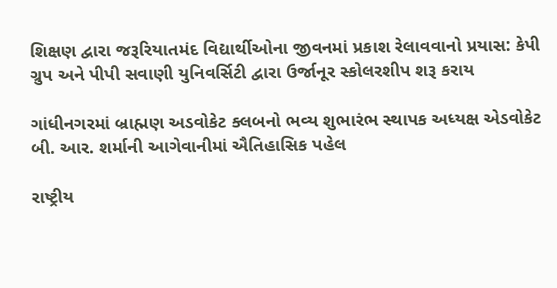શિક્ષણ દ્વારા જરૂરિયાતમંદ વિદ્યાર્થીઓના જીવનમાં પ્રકાશ રેલાવવાનો પ્રયાસ: કેપી ગ્રુપ અને પીપી સવાણી યુનિવર્સિટી દ્વારા ઉર્જાનૂર સ્કોલરશીપ શરૂ કરાય

ગાંધીનગરમાં બ્રાહ્મણ અડવોકેટ ક્લબનો ભવ્ય શુભારંભ સ્થાપક અધ્યક્ષ એડવોકેટ બી. આર. શર્માની આગેવાનીમાં ઐતિહાસિક પહેલ

રાષ્ટ્રીય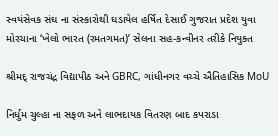સ્વયંસેવક સંઘ ના સંસ્કારોથી ઘડાયેલ હર્ષિત દેસાઈ ગુજરાત પ્રદેશ યુવા મોરચાના ‘ખેલો ભારત (રમતગમત)’ સેલના સહ-કન્વીનર તરીકે નિયુક્ત

શ્રીમદ્ રાજચંદ્ર વિદ્યાપીઠ અને GBRC, ગાંધીનગર વચ્ચે ઐતિહાસિક MoU

નિર્ધુમ ચુલ્હા ના સફળ અને લાભદાયક વિતરણ બાદ કપરાડા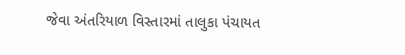જેવા અંતરિયાળ વિસ્તારમાં તાલુકા પંચાયત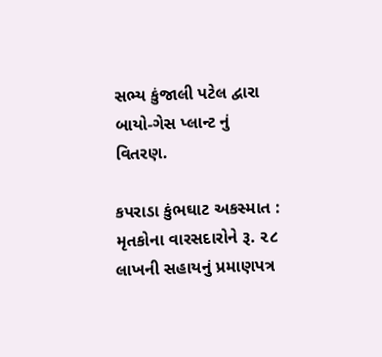સભ્ય કુંજાલી પટેલ દ્વારા બાયો-ગેસ પ્લાન્ટ નું વિતરણ.

કપરાડા કુંભઘાટ અકસ્માત : મૃતકોના વારસદારોને રૂ. ૨૮ લાખની સહાયનું પ્રમાણપત્ર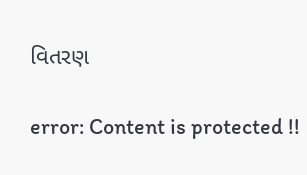વિતરણ

error: Content is protected !!